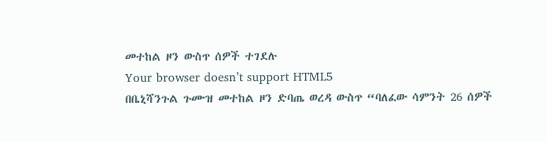መተከል ዞን ውስጥ ሰዎች ተገደሉ
Your browser doesn’t support HTML5
በቤኒሻንጉል ጉሙዝ መተከል ዞን ድባጤ ወረዳ ውስጥ “ባለፈው ሳምንት 26 ሰዎች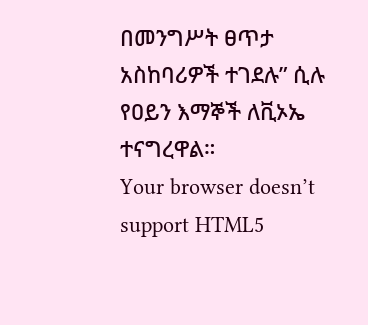በመንግሥት ፀጥታ አስከባሪዎች ተገደሉ” ሲሉ የዐይን እማኞች ለቪኦኤ ተናግረዋል።
Your browser doesn’t support HTML5